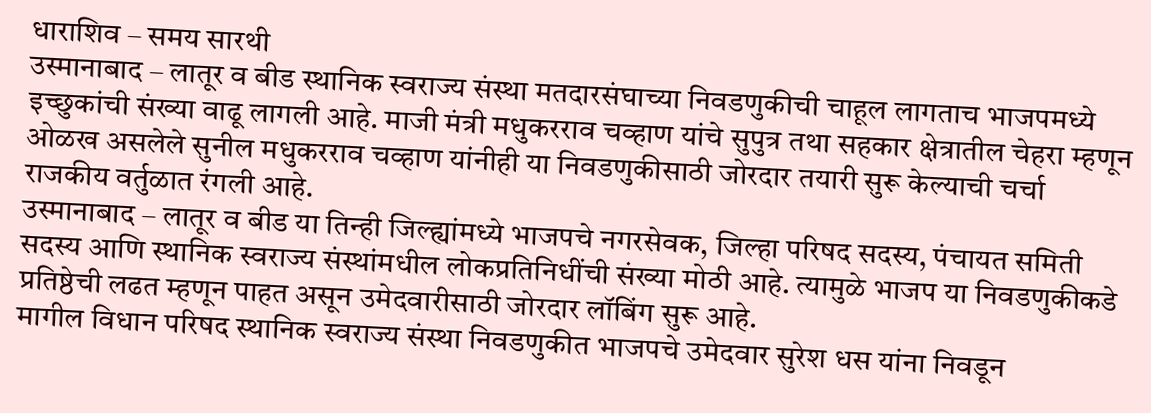धाराशिव – समय सारथी
उस्मानाबाद – लातूर व बीड स्थानिक स्वराज्य संस्था मतदारसंघाच्या निवडणुकीची चाहूल लागताच भाजपमध्ये इच्छुकांची संख्या वाढू लागली आहे. माजी मंत्री मधुकरराव चव्हाण यांचे सुपुत्र तथा सहकार क्षेत्रातील चेहरा म्हणून ओळख असलेले सुनील मधुकरराव चव्हाण यांनीही या निवडणुकीसाठी जोरदार तयारी सुरू केल्याची चर्चा राजकीय वर्तुळात रंगली आहे.
उस्मानाबाद – लातूर व बीड या तिन्ही जिल्ह्यांमध्ये भाजपचे नगरसेवक, जिल्हा परिषद सदस्य, पंचायत समिती सदस्य आणि स्थानिक स्वराज्य संस्थांमधील लोकप्रतिनिधींची संख्या मोठी आहे. त्यामुळे भाजप या निवडणुकीकडे प्रतिष्ठेची लढत म्हणून पाहत असून उमेदवारीसाठी जोरदार लॉबिंग सुरू आहे.
मागील विधान परिषद स्थानिक स्वराज्य संस्था निवडणुकीत भाजपचे उमेदवार सुरेश धस यांना निवडून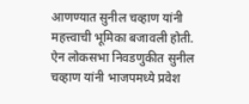आणण्यात सुनील चव्हाण यांनी महत्त्वाची भूमिका बजावली होती. ऐन लोकसभा निवडणुकीत सुनील चव्हाण यांनी भाजपमध्ये प्रवेश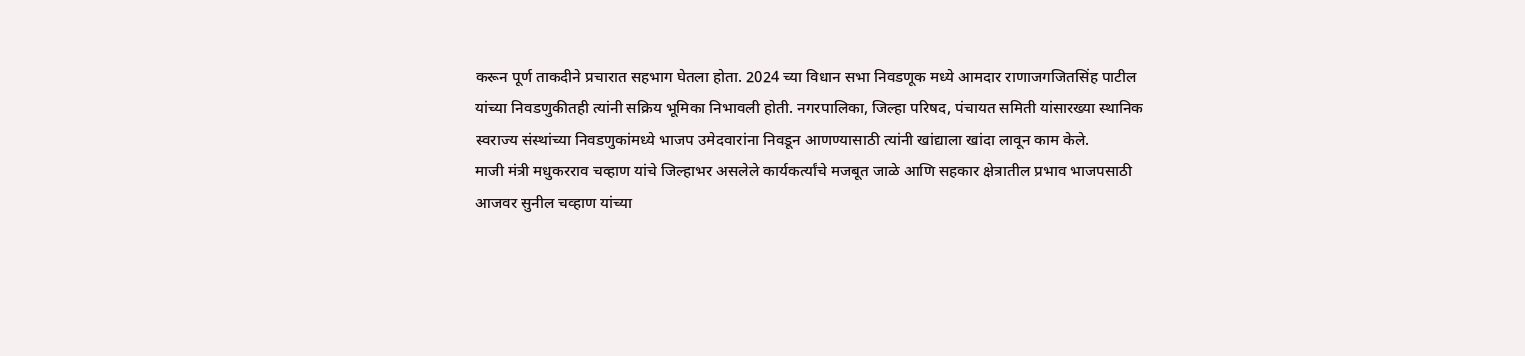करून पूर्ण ताकदीने प्रचारात सहभाग घेतला होता. 2024 च्या विधान सभा निवडणूक मध्ये आमदार राणाजगजितसिंह पाटील यांच्या निवडणुकीतही त्यांनी सक्रिय भूमिका निभावली होती. नगरपालिका, जिल्हा परिषद, पंचायत समिती यांसारख्या स्थानिक स्वराज्य संस्थांच्या निवडणुकांमध्ये भाजप उमेदवारांना निवडून आणण्यासाठी त्यांनी खांद्याला खांदा लावून काम केले.
माजी मंत्री मधुकरराव चव्हाण यांचे जिल्हाभर असलेले कार्यकर्त्यांचे मजबूत जाळे आणि सहकार क्षेत्रातील प्रभाव भाजपसाठी आजवर सुनील चव्हाण यांच्या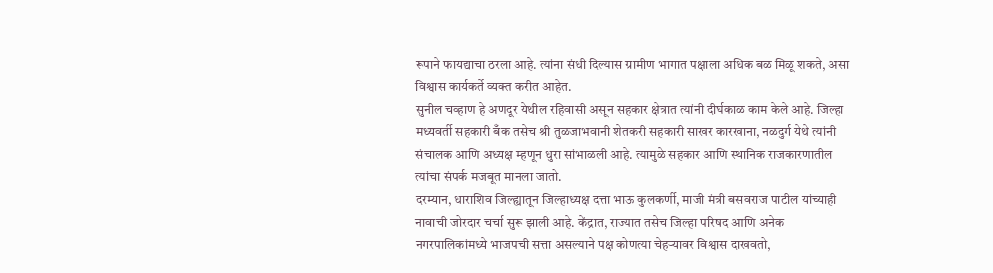रूपाने फायद्याचा ठरला आहे. त्यांना संधी दिल्यास ग्रामीण भागात पक्षाला अधिक बळ मिळू शकते, असा विश्वास कार्यकर्ते व्यक्त करीत आहेत.
सुनील चव्हाण हे अणदूर येथील रहिवासी असून सहकार क्षेत्रात त्यांनी दीर्घकाळ काम केले आहे. जिल्हा मध्यवर्ती सहकारी बँक तसेच श्री तुळजाभवानी शेतकरी सहकारी साखर कारखाना, नळदुर्ग येथे त्यांनी संचालक आणि अध्यक्ष म्हणून धुरा सांभाळली आहे. त्यामुळे सहकार आणि स्थानिक राजकारणातील त्यांचा संपर्क मजबूत मानला जातो.
दरम्यान, धाराशिव जिल्ह्यातून जिल्हाध्यक्ष दत्ता भाऊ कुलकर्णी, माजी मंत्री बसवराज पाटील यांच्याही नावाची जोरदार चर्चा सुरू झाली आहे. केंद्रात, राज्यात तसेच जिल्हा परिषद आणि अनेक नगरपालिकांमध्ये भाजपची सत्ता असल्याने पक्ष कोणत्या चेहऱ्यावर विश्वास दाखवतो,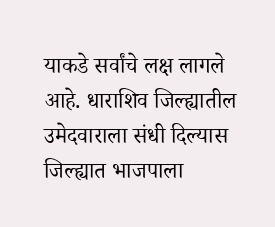याकडे सर्वांचे लक्ष लागले आहे. धाराशिव जिल्ह्यातील उमेदवाराला संधी दिल्यास जिल्ह्यात भाजपाला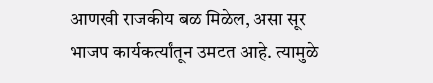आणखी राजकीय बळ मिळेल, असा सूर भाजप कार्यकर्त्यांतून उमटत आहे. त्यामुळे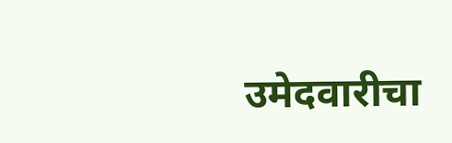उमेदवारीचा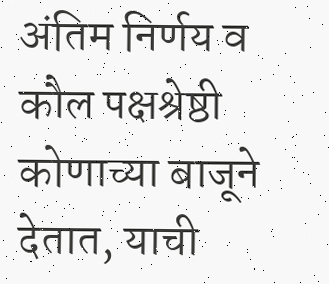अंतिम निर्णय व कौल पक्षश्रेष्ठी कोणाच्या बाजूने देतात, याची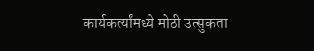कार्यकर्त्यांमध्ये मोठी उत्सुकता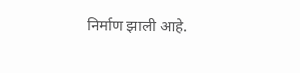निर्माण झाली आहे.